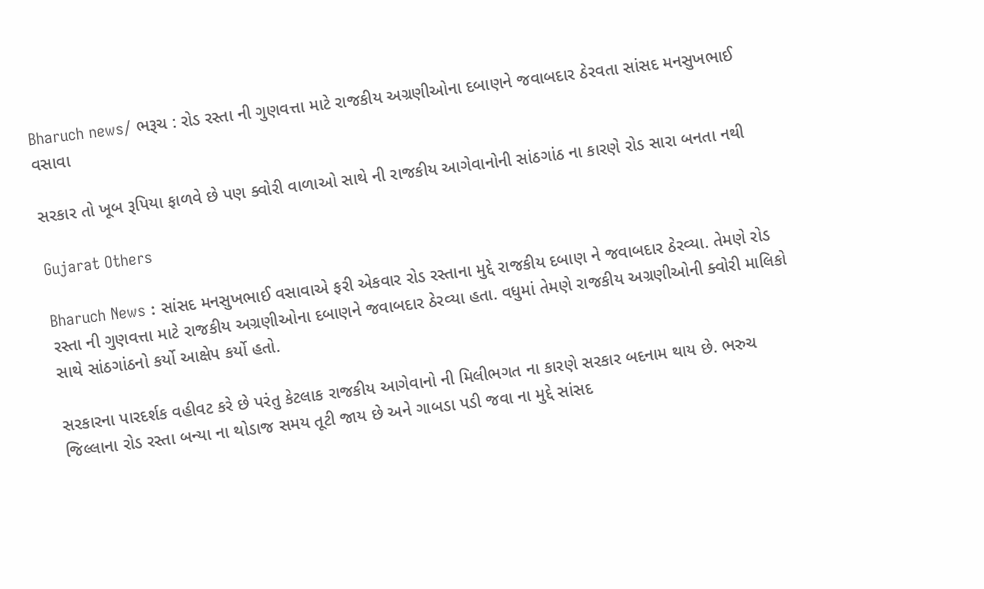Bharuch news/ ભરૂચ : રોડ રસ્તા ની ગુણવત્તા માટે રાજકીય અગ્રણીઓના દબાણને જવાબદાર ઠેરવતા સાંસદ મનસુખભાઈ વસાવા

સરકાર તો ખૂબ રૂપિયા ફાળવે છે પણ ક્વોરી વાળાઓ સાથે ની રાજકીય આગેવાનોની સાંઠગાંઠ ના કારણે રોડ સારા બનતા નથી

Gujarat Others

Bharuch News : સાંસદ મનસુખભાઈ વસાવાએ ફરી એકવાર રોડ રસ્તાના મુદ્દે રાજકીય દબાણ ને જવાબદાર ઠેરવ્યા. તેમણે રોડ રસ્તા ની ગુણવત્તા માટે રાજકીય અગ્રણીઓના દબાણને જવાબદાર ઠેરવ્યા હતા. વધુમાં તેમણે રાજકીય અગ્રણીઓની ક્વોરી માલિકો સાથે સાંઠગાંઠનો કર્યો આક્ષેપ કર્યો હતો.

સરકારના પારદર્શક વહીવટ કરે છે પરંતુ કેટલાક રાજકીય આગેવાનો ની મિલીભગત ના કારણે સરકાર બદનામ થાય છે. ભરુચ જિલ્લાના રોડ રસ્તા બન્યા ના થોડાજ સમય તૂટી જાય છે અને ગાબડા પડી જવા ના મુદ્દે સાંસદ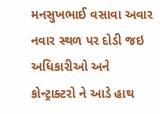મનસુખભાઈ વસાવા અવાર નવાર સ્થળ પર દોડી જઇ અધિકારીઓ અને કોન્ટ્રાક્ટરો ને આડે હાથ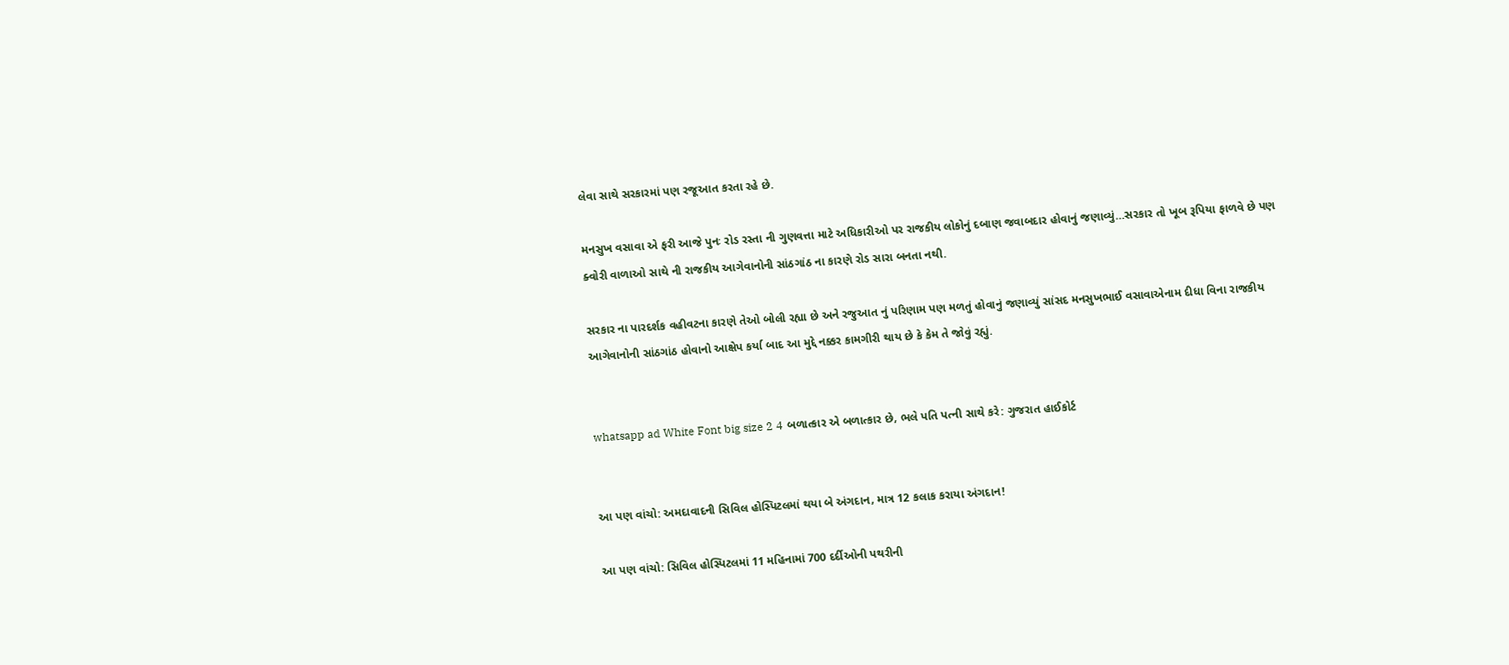લેવા સાથે સરકારમાં પણ રજૂઆત કરતા રહે છે.

મનસુખ વસાવા એ ફરી આજે પુનઃ રોડ રસ્તા ની ગુણવત્તા માટે અધિકારીઓ પર રાજકીય લોકોનું દબાણ જવાબદાર હોવાનું જણાવ્યું…સરકાર તો ખૂબ રૂપિયા ફાળવે છે પણ ક્વોરી વાળાઓ સાથે ની રાજકીય આગેવાનોની સાંઠગાંઠ ના કારણે રોડ સારા બનતા નથી.

સરકાર ના પારદર્શક વહીવટના કારણે તેઓ બોલી રહ્યા છે અને રજુઆત નું પરિણામ પણ મળતું હોવાનું જણાવ્યું સાંસદ મનસુખભાઈ વસાવાએનામ દીધા વિના રાજકીય આગેવાનોની સાંઠગાંઠ હોવાનો આક્ષેપ કર્યા બાદ આ મુદ્દે નક્કર કામગીરી થાય છે કે કેમ તે જોવું રહ્યું.


whatsapp ad White Font big size 2 4 બળાત્કાર એ બળાત્કાર છે, ભલે પતિ પત્ની સાથે કરે: ગુજરાત હાઈકોર્ટ


આ પણ વાંચો: અમદાવાદની સિવિલ હોસ્પિટલમાં થયા બે અંગદાન, માત્ર 12 કલાક કરાયા અંગદાન!

આ પણ વાંચો: સિવિલ હોસ્પિટલમાં 11 મહિનામાં 700 દર્દીઓની પથરીની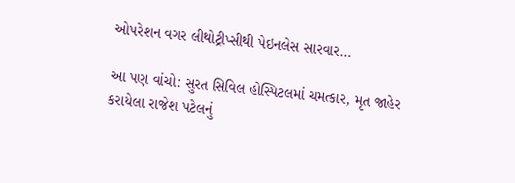ઓપરેશન વગર લીથોટ્રીપ્સીથી પેઇનલેસ સારવાર…

આ પણ વાંચો: સુરત સિવિલ હોસ્પિટલમાં ચમત્કાર, મૃત જાહેર કરાયેલા રાજેશ પટેલનું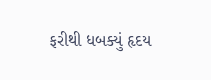ફરીથી ધબક્યું હૃદય